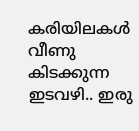കരിയിലകൾ വീണു കിടക്കുന്ന
ഇടവഴി.. ഇരു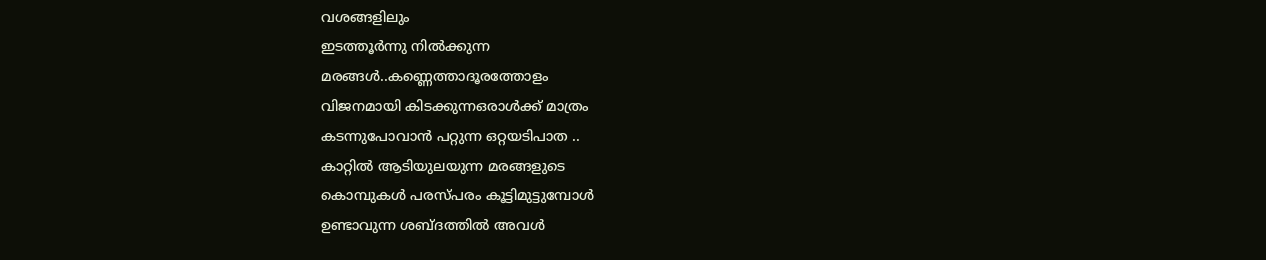വശങ്ങളിലും
ഇടത്തൂർന്നു നിൽക്കുന്ന
മരങ്ങൾ..കണ്ണെത്താദൂരത്തോളം
വിജനമായി കിടക്കുന്നഒരാൾക്ക് മാത്രം
കടന്നുപോവാൻ പറ്റുന്ന ഒറ്റയടിപാത ..
കാറ്റിൽ ആടിയുലയുന്ന മരങ്ങളുടെ
കൊമ്പുകൾ പരസ്പരം കൂട്ടിമുട്ടുമ്പോൾ
ഉണ്ടാവുന്ന ശബ്‌ദത്തിൽ അവൾ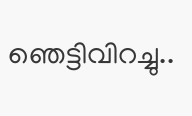ഞെട്ടിവിറച്ചു..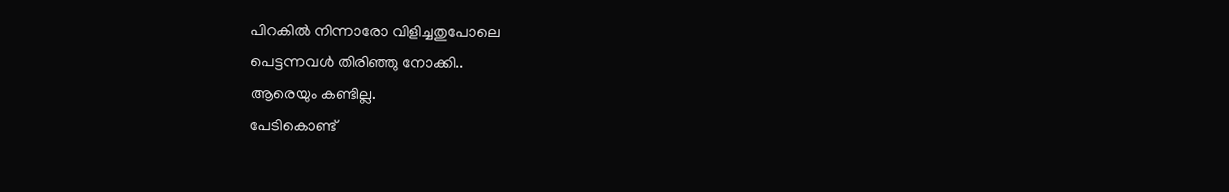പിറകിൽ നിന്നാരോ വിളിച്ചതുപോലെ
പെട്ടന്നവൾ തിരിഞ്ഞു നോക്കി..
ആരെയും കണ്ടില്ല.
പേടികൊണ്ട്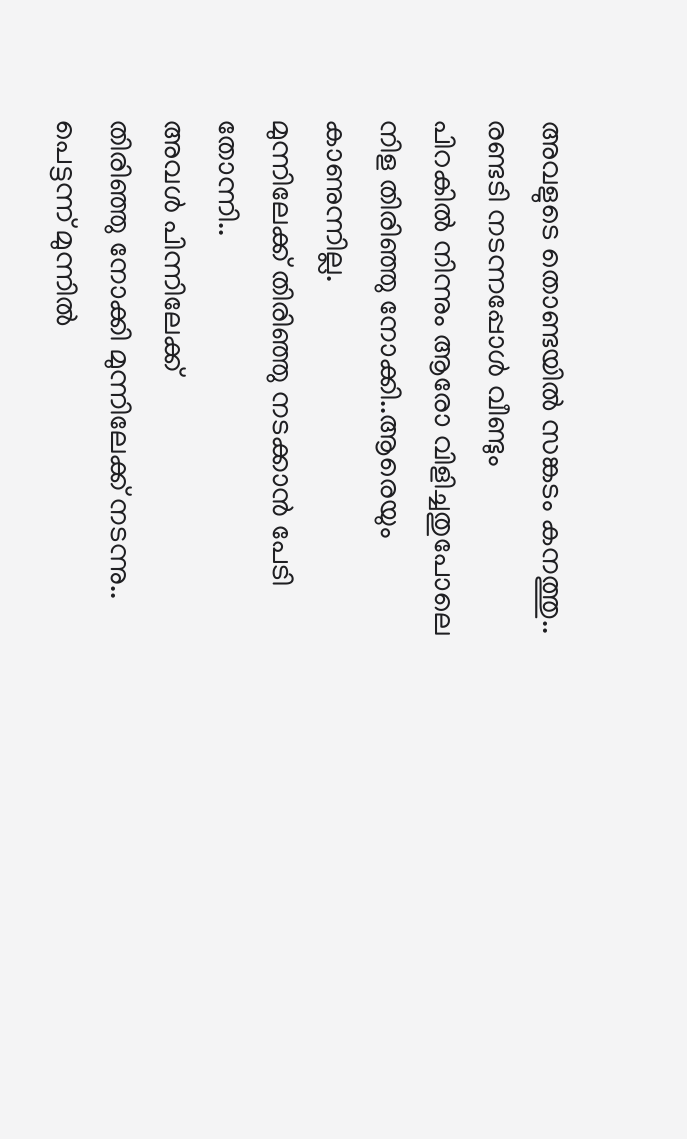അവളുടെ തൊണ്ടയിൽ സങ്കടം കനത്തു..
രണ്ടടി നടന്നപ്പോൾ വീണ്ടും
പിറകിൽ നിന്നും ആരോ വിളിച്ചതുപോലെ
നിള തിരിഞ്ഞു നോക്കി..ആരെയും കാണുന്നില്ല.
മുന്നിലേക്ക്‌ തിരിഞ്ഞു നടക്കാൻ പേടി തോന്നി..
അവൾ പിന്നിലേക്ക്
തിരിഞ്ഞു നോക്കി മുന്നിലേക്ക്‌ നടന്നു..
പെട്ടന്ന് മുന്നിൽ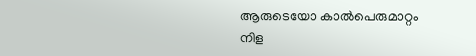ആരുടെയോ കാൽപെരുമാറ്റം
നിള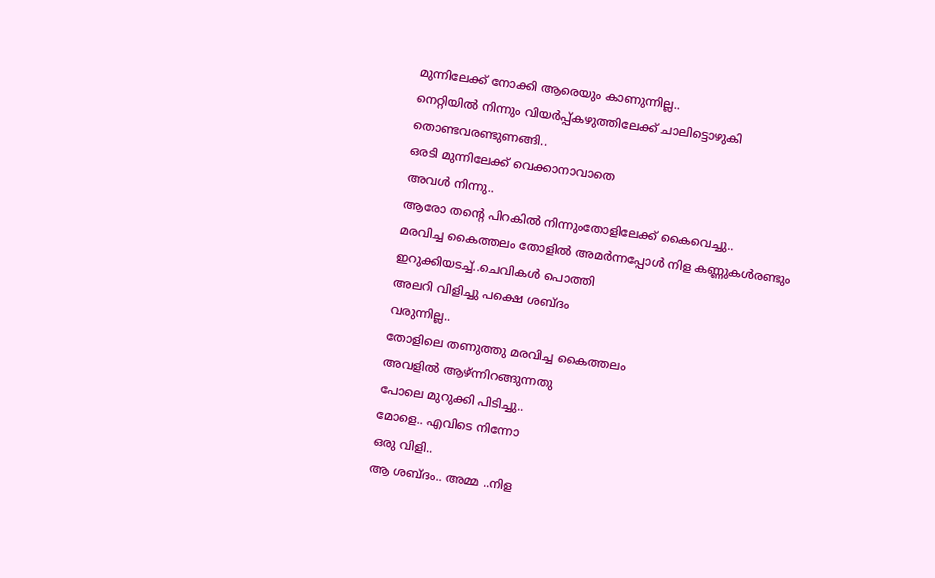മുന്നിലേക്ക്‌ നോക്കി ആരെയും കാണുന്നില്ല..
നെറ്റിയിൽ നിന്നും വിയർപ്പ്കഴുത്തിലേക്ക് ചാലിട്ടൊഴുകി
തൊണ്ടവരണ്ടുണങ്ങി..
ഒരടി മുന്നിലേക്ക്‌ വെക്കാനാവാതെ
അവൾ നിന്നു..
ആരോ തന്റെ പിറകിൽ നിന്നുംതോളിലേക്ക് കൈവെച്ചു..
മരവിച്ച കൈത്തലം തോളിൽ അമർന്നപ്പോൾ നിള കണ്ണുകൾരണ്ടും
ഇറുക്കിയടച്ച്..ചെവികൾ പൊത്തി
അലറി വിളിച്ചു പക്ഷെ ശബ്ദം
വരുന്നില്ല..
തോളിലെ തണുത്തു മരവിച്ച കൈത്തലം
അവളിൽ ആഴ്ന്നിറങ്ങുന്നതു
പോലെ മുറുക്കി പിടിച്ചു..
മോളെ.. എവിടെ നിന്നോ
ഒരു വിളി..
ആ ശബ്ദം.. അമ്മ ..നിള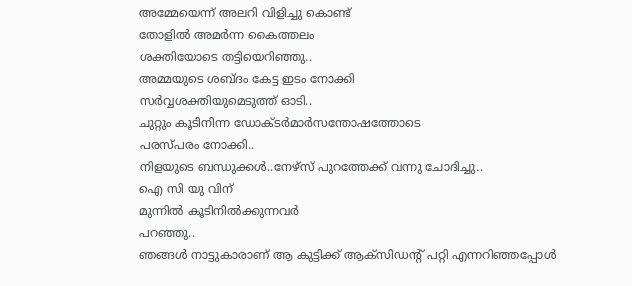അമ്മേയെന്ന് അലറി വിളിച്ചു കൊണ്ട്
തോളിൽ അമർന്ന കൈത്തലം
ശക്തിയോടെ തട്ടിയെറിഞ്ഞു..
അമ്മയുടെ ശബ്ദം കേട്ട ഇടം നോക്കി
സർവ്വശക്തിയുമെടുത്ത് ഓടി..
ചുറ്റും കൂടിനിന്ന ഡോക്ടർമാർസന്തോഷത്തോടെ
പരസ്പരം നോക്കി..
നിളയുടെ ബന്ധുക്കൾ..നേഴ്സ് പുറത്തേക്ക് വന്നു ചോദിച്ചു..
ഐ സി യു വിന്
മുന്നിൽ കൂടിനിൽക്കുന്നവർ
പറഞ്ഞു..
ഞങ്ങൾ നാട്ടുകാരാണ് ആ കുട്ടിക്ക് ആക്‌സിഡന്റ് പറ്റി എന്നറിഞ്ഞപ്പോൾ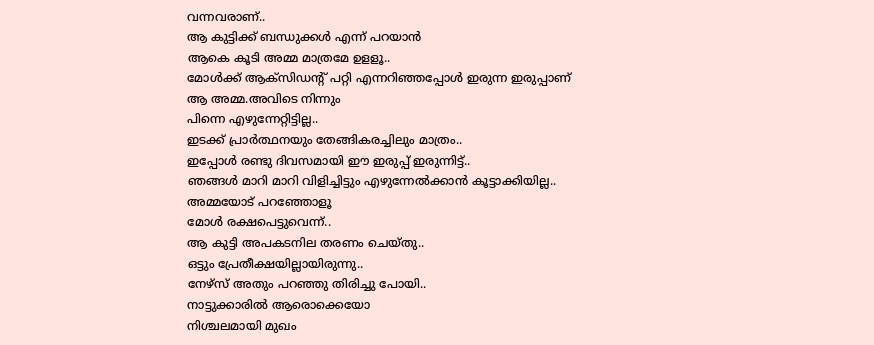വന്നവരാണ്..
ആ കുട്ടിക്ക് ബന്ധുക്കൾ എന്ന് പറയാൻ
ആകെ കൂടി അമ്മ മാത്രമേ ഉളളൂ..
മോൾക്ക്‌ ആക്‌സിഡന്റ് പറ്റി എന്നറിഞ്ഞപ്പോൾ ഇരുന്ന ഇരുപ്പാണ്
ആ അമ്മ.അവിടെ നിന്നും
പിന്നെ എഴുന്നേറ്റിട്ടില്ല..
ഇടക്ക് പ്രാർത്ഥനയും തേങ്ങികരച്ചിലും മാത്രം..
ഇപ്പോൾ രണ്ടു ദിവസമായി ഈ ഇരുപ്പ് ഇരുന്നിട്ട്..
ഞങ്ങൾ മാറി മാറി വിളിച്ചിട്ടും എഴുന്നേൽക്കാൻ കൂട്ടാക്കിയില്ല..
അമ്മയോട് പറഞ്ഞോളൂ
മോൾ രക്ഷപെട്ടുവെന്ന്..
ആ കുട്ടി അപകടനില തരണം ചെയ്തു..
ഒട്ടും പ്രേതീക്ഷയില്ലായിരുന്നു..
നേഴ്സ് അതും പറഞ്ഞു തിരിച്ചു പോയി..
നാട്ടുക്കാരിൽ ആരൊക്കെയോ
നിശ്ചലമായി മുഖം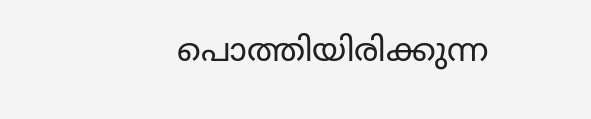പൊത്തിയിരിക്കുന്ന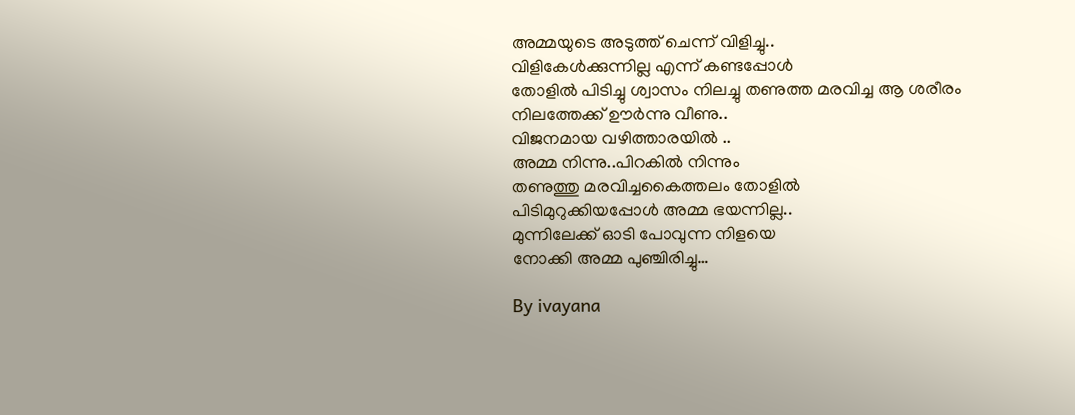അമ്മയുടെ അടുത്ത് ചെന്ന് വിളിച്ചു..
വിളികേൾക്കുന്നില്ല എന്ന് കണ്ടപ്പോൾ
തോളിൽ പിടിച്ചു ശ്വാസം നിലച്ചു തണുത്ത മരവിച്ച ആ ശരീരം
നിലത്തേക്ക് ഊർന്നു വീണു..
വിജനമായ വഴിത്താരയിൽ ..
അമ്മ നിന്നു..പിറകിൽ നിന്നും
തണുത്തു മരവിച്ചകൈത്തലം തോളിൽ
പിടിമുറുക്കിയപ്പോൾ അമ്മ ഭയന്നില്ല..
മുന്നിലേക്ക്‌ ഓടി പോവുന്ന നിളയെ
നോക്കി അമ്മ പുഞ്ചിരിച്ചു…

By ivayana